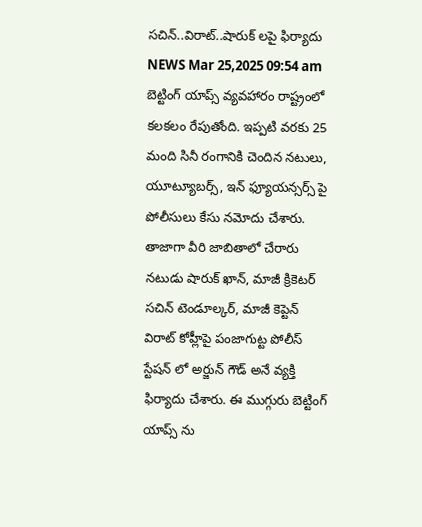సచిన్..విరాట్..షారుక్ లపై ఫిర్యాదు
NEWS Mar 25,2025 09:54 am
బెట్టింగ్ యాప్స్ వ్యవహారం రాష్ట్రంలో కలకలం రేపుతోంది. ఇప్పటి వరకు 25 మంది సినీ రంగానికి చెందిన నటులు, యూట్యూబర్స్, ఇన్ ఫ్యూయన్సర్స్ పై పోలీసులు కేసు నమోదు చేశారు. తాజాగా వీరి జాబితాలో చేరారు నటుడు షారుక్ ఖాన్, మాజీ క్రికెటర్ సచిన్ టెండూల్కర్, మాజీ కెప్టెన్ విరాట్ కోహ్లీపై పంజాగుట్ట పోలీస్ స్టేషన్ లో అర్జున్ గౌడ్ అనే వ్యక్తి ఫిర్యాదు చేశారు. ఈ ముగ్గురు బెట్టింగ్ యాప్స్ ను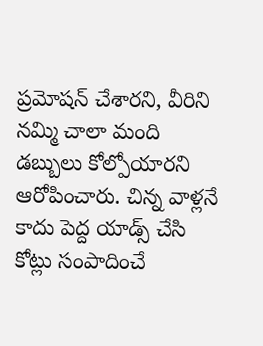ప్రమోషన్ చేశారని, వీరిని నమ్మి చాలా మంది డబ్బులు కోల్పోయారని ఆరోపించారు. చిన్న వాళ్లనే కాదు పెద్ద యాడ్స్ చేసి కోట్లు సంపాదించే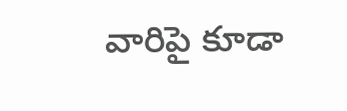వారిపై కూడా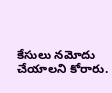కేసులు నమోదు చేయాలని కోరారు.